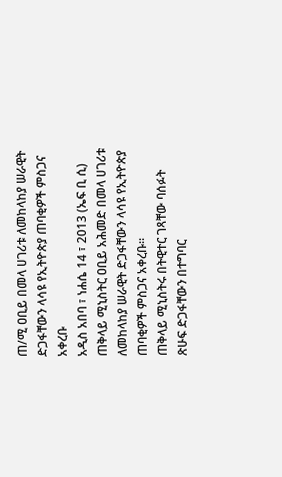ጠ/ሚ ዐቢይ በመላ ሀገሪቱ ለመከላከያ ሠራዊት ድጋፋቸውን ላሳዩ የኢትዮጵያ ጠባቂዎች ምስጋና አቀረቡ
አዲስ አበባ ፣ ነሐሴ 14 ፣ 2013 (ኤፍ ቢ ሲ) ጠቅላይ ሚኒስትር ዐቢይ አሕመድ በመላ ሀገሪቱ ለመከላከያ ሠራዊት ድጋፋቸውን ላሳዩ የኢትዮጵያ ጠባቂዎች ምስጋና አቀረቡ።
ጠቅላይ ሚኒስትሩ በትዊተር ገጻቸው ባሰፉት ጽሁፍ ድጋፋቸውን በተግባር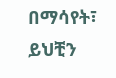በማሳየት፣ ይህቺን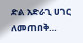ድል አድራጊ ሀገር ለመጠበቅ…